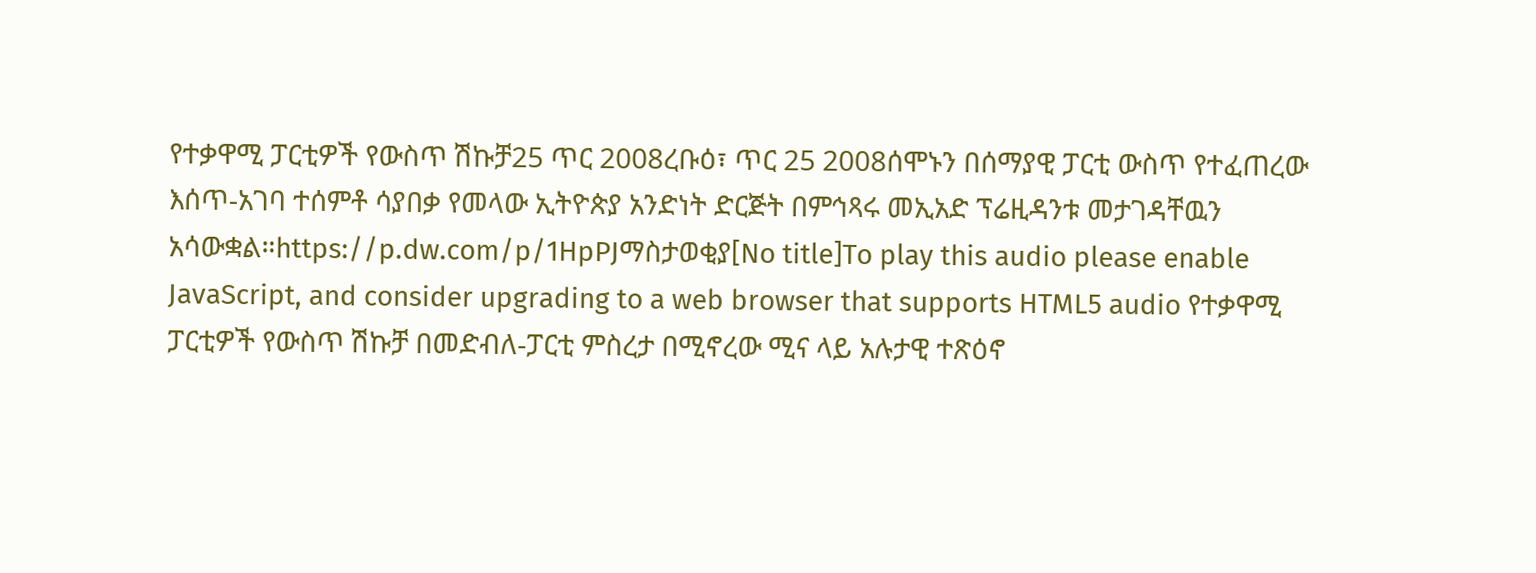የተቃዋሚ ፓርቲዎች የውስጥ ሽኩቻ25 ጥር 2008ረቡዕ፣ ጥር 25 2008ሰሞኑን በሰማያዊ ፓርቲ ውስጥ የተፈጠረው እሰጥ-አገባ ተሰምቶ ሳያበቃ የመላው ኢትዮጵያ አንድነት ድርጅት በምኅጻሩ መኢአድ ፕሬዚዳንቱ መታገዳቸዉን አሳውቋል።https://p.dw.com/p/1HpPJማስታወቂያ[No title]To play this audio please enable JavaScript, and consider upgrading to a web browser that supports HTML5 audio የተቃዋሚ ፓርቲዎች የውስጥ ሽኩቻ በመድብለ-ፓርቲ ምስረታ በሚኖረው ሚና ላይ አሉታዊ ተጽዕኖ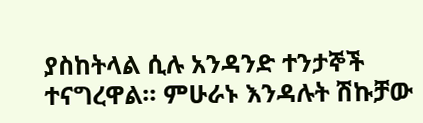ያስከትላል ሲሉ አንዳንድ ተንታኞች ተናግረዋል። ምሁራኑ እንዳሉት ሽኩቻው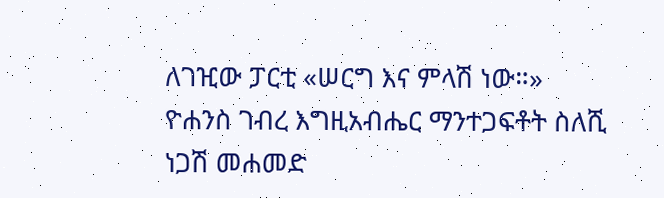ለገዢው ፓርቲ «ሠርግ እና ምላሽ ነው።» ዮሐንስ ገብረ እግዚአብሔር ማንተጋፍቶት ስለሺ ነጋሽ መሐመድ